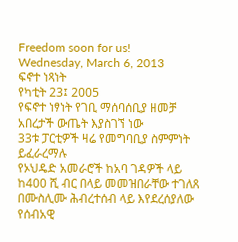Freedom soon for us!
Wednesday, March 6, 2013
ፍኖተ ነጻነት
የካቲት 23፤ 2005
የፍኖተ ነፃነት የገቢ ማሰባሰቢያ ዘመቻ አበረታች ውጤት እያስገኘ ነው
33ቱ ፓርቲዎች ዛሬ የመግባቢያ ስምምነት ይፈራረማሉ
የኦህዴድ አመራሮች ከአባ ገዳዎች ላይ ከ400 ሺ ብር በላይ መመዝበራቸው ተገለጸ
በሙስሊሙ ሕብረተሰብ ላይ እየደረሰያለው የሰብአዊ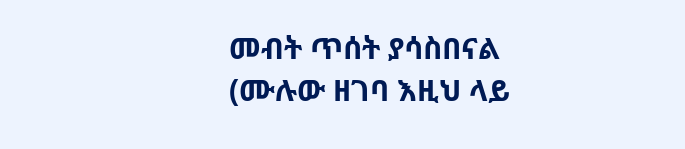መብት ጥሰት ያሳስበናል
(ሙሉው ዘገባ እዚህ ላይ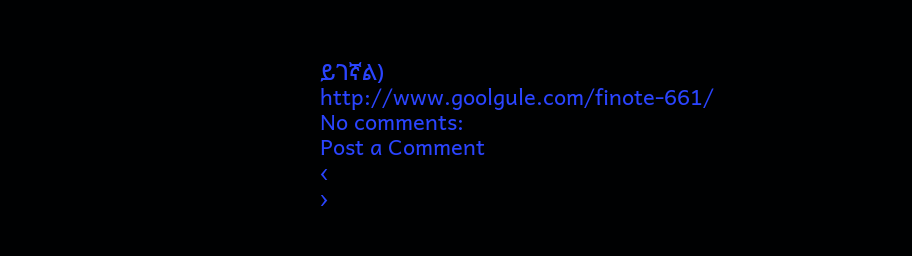ይገኛል)
http://www.goolgule.com/finote-661/
No comments:
Post a Comment
‹
›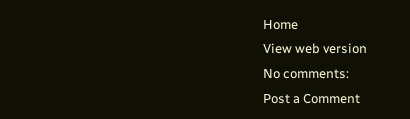Home
View web version
No comments:
Post a Comment